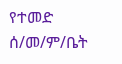የተመድ ሰ/መ/ም/ቤት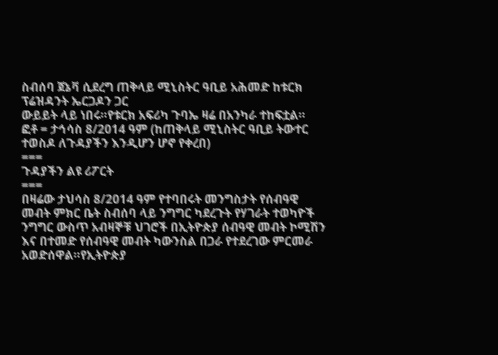ስብሰባ ጀኔቫ ሲደረግ ጠቅላይ ሚኒስትር ዓቢይ አሕመድ ከቱርክ ፕሬዝዳንት ኤርጋዶን ጋር
ውይይት ላይ ነበሩ።የቱርክ አፍሪካ ጉባኤ ዛሬ በአንካራ ተከፍቷል።
ፎቶ = ታኅሳስ 8/2014 ዓም (ከጠቅላይ ሚኒስትር ዓቢይ ትውተር ተወስዶ ለጉዳያችን እንዲሆን ሆኖ የቀረበ)
===
ጉዳያችን ልዩ ሪፖርት
===
በዛሬው ታህሳስ 8/2014 ዓም የተባበሩት መንግስታት የሰብዓዊ መብት ምክር ቤት ስብሰባ ላይ ንግግር ካደረጉት የሃገራት ተወካዮች ንግግር ውስጥ አብዛኞቹ ህገሮች በኢትዮጵያ ሰብዓዊ መብት ኮሚሽን እና በተመድ የሰብዓዊ መብት ካውንስል በጋራ የተደረገው ምርመራ አወድሰዋል።የኢትዮጵያ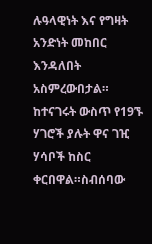ሉዓላዊነት እና የግዛት አንድነት መከበር እንዳለበት አስምረውበታል።
ከተናገሩት ውስጥ የ19ኙ ሃገሮች ያሉት ዋና ገዢ ሃሳቦች ከስር ቀርበዋል።ስብሰባው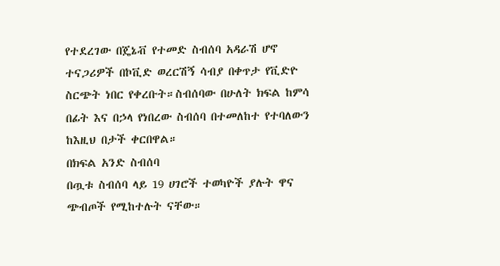የተደረገው በጄኔቭ የተመድ ስብሰባ አዳራሽ ሆኖ ተናጋሪዎች በኮቪድ ወረርሽኝ ሳብያ በቀጥታ የቪድዮ ስርጭት ነበር የቀረቡት።ስብሰባው በሁለት ክፍል ከምሳ በፊት እና በኃላ የነበረው ስብሰባ በተመለከተ የተባለውን ከእዚህ በታች ቀርበዋል።
በክፍል አንድ ስብሰባ
በጧቱ ስብሰባ ላይ 19 ሀገሮች ተወካዮች ያሉት ዋና ጭብጦች የሚከተሉት ናቸው።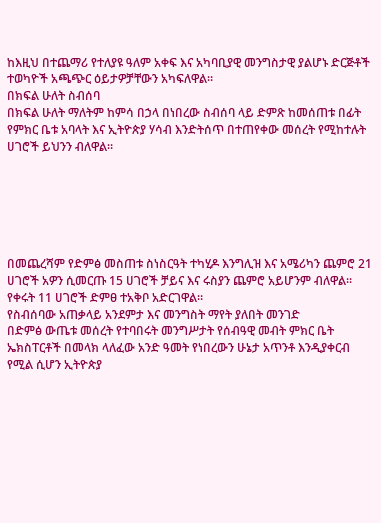ከእዚህ በተጨማሪ የተለያዩ ዓለም አቀፍ እና አካባቢያዊ መንግስታዊ ያልሆኑ ድርጅቶች ተወካዮች አጫጭር ዕይታዎቻቸውን አካፍለዋል።
በክፍል ሁለት ስብሰባ
በክፍል ሁለት ማለትም ከምሳ በኃላ በነበረው ስብሰባ ላይ ድምጽ ከመሰጠቱ በፊት የምክር ቤቱ አባላት እና ኢትዮጵያ ሃሳብ እንድትሰጥ በተጠየቀው መሰረት የሚከተሉት ሀገሮች ይህንን ብለዋል።






በመጨረሻም የድምፅ መስጠቱ ስነስርዓት ተካሂዶ እንግሊዝ እና አሜሪካን ጨምሮ 21 ሀገሮች አዎን ሲመርጡ 15 ሀገሮች ቻይና እና ሩስያን ጨምሮ አይሆንም ብለዋል። የቀሩት 11 ሀገሮች ድምፀ ተአቅቦ አድርገዋል።
የስብሰባው አጠቃላይ አንደምታ እና መንግስት ማየት ያለበት መንገድ
በድምፅ ውጤቱ መሰረት የተባበሩት መንግሥታት የሰብዓዊ መብት ምክር ቤት ኤክስፐርቶች በመላክ ላለፈው አንድ ዓመት የነበረውን ሁኔታ አጥንቶ እንዲያቀርብ የሚል ሲሆን ኢትዮጵያ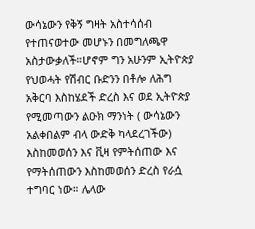ውሳኔውን የቅኝ ግዛት አስተሳሰብ የተጠናወተው መሆኑን በመግለጫዋ አስታውቃለች።ሆኖም ግን አሁንም ኢትዮጵያ የህወሓት የሽብር ቡድንን በቶሎ ለሕግ አቅርባ እስከሄደች ድረስ እና ወደ ኢትዮጵያ የሚመጣውን ልዑክ ማንነት ( ውሳኔውን አልቀበልም ብላ ውድቅ ካላደረገችው) እስከመወሰን እና ቪዛ የምትሰጠው እና የማትሰጠውን እስከመወሰን ድረስ የራሷ ተግባር ነው። ሌላው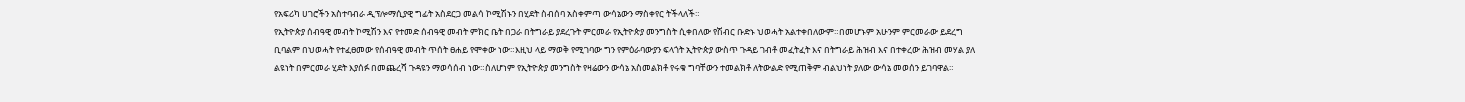የአፍሪካ ሀገሮችን አስተባብራ ዲፕሎማሲያዊ ግፊት አስደርጋ መልሳ ኮሚሽኑን በሂደት ስብሰባ አስቀምጣ ውሳኔውን ማስቀየር ትችላለች።
የኢትዮጵያ ሰብዓዊ መብት ኮሚሽን እና የተመድ ሰብዓዊ መብት ምክር ቤት በጋራ በትግራይ ያደረጉት ምርመራ የኢትዮጵያ መንግስት ሲቀበለው የሽብር ቡድኑ ህወሓት አልተቀበለውም።በመሆኑም አሁንም ምርመራው ይደረግ ቢባልም በህወሓት የተፈፀመው የሰብዓዊ መብት ጥሰት ፀሐይ የሞቀው ነው።እዚህ ላይ ማወቅ የሚገባው ግን የምዕራባውያን ፍላጎት ኢትዮጵያ ውስጥ ጉዳይ ገብቶ መፈትፈት እና በትግራይ ሕዝብ እና በተቀረው ሕዝብ መሃል ያለ ልዩነት በምርመራ ሂደት እያሰፉ በመጨረሻ ጉዳዩን ማወሳሰብ ነው።ስለሆነም የኢትዮጵያ መንግስት የዛሬውን ውሳኔ አስመልክቶ የሩቁ ግባቸውን ተመልክቶ ለትውልድ የሚጠቅም ብልህነት ያለው ውሳኔ መወሰን ይገባዋል።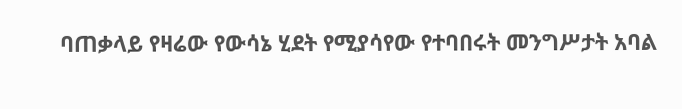ባጠቃላይ የዛሬው የውሳኔ ሂደት የሚያሳየው የተባበሩት መንግሥታት አባል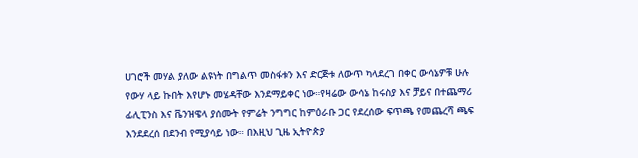ሀገሮች መሃል ያለው ልዩነት በግልጥ መስፋቱን እና ድርጅቱ ለውጥ ካላደረገ በቀር ውሳኔዎቹ ሁሉ የውሃ ላይ ኩበት እየሆኑ መሄዳቸው እንደማይቀር ነው።የዛሬው ውሳኔ ከሩስያ እና ቻይና በተጨማሪ ፊሊፒንስ እና ቬንዝዌላ ያሰሙት የምሬት ንግግር ከምዕራቡ ጋር የደረሰው ፍጥጫ የመጨረሻ ጫፍ እንደደረሰ በደንብ የሚያሳይ ነው። በእዚህ ጊዜ ኢትዮጵያ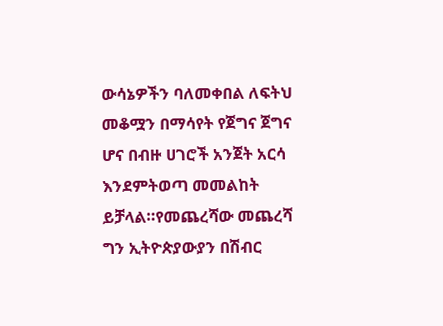ውሳኔዎችን ባለመቀበል ለፍትህ መቆሟን በማሳየት የጀግና ጀግና ሆና በብዙ ሀገሮች አንጀት አርሳ እንደምትወጣ መመልከት ይቻላል።የመጨረሻው መጨረሻ ግን ኢትዮጵያውያን በሽብር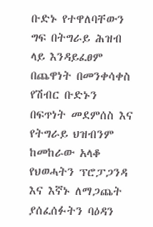ቡድኑ የተዋለባቸውን ግፍ በትግራይ ሕዝብ ላይ እንዳይፈፀም በጨዋነት በመንቀሳቀስ የሽብር ቡድኑን በፍጥነት መደምሰስ እና የትግራይ ህዝብንም ከመከራው አላቆ የህወሓትን ፕሮፓጋንዳ እና እኛኑ ለማጋጨት ያሰፈሰፉትን ባዕዳን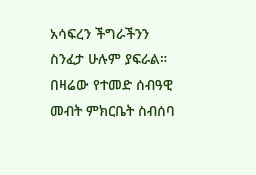አሳፍረን ችግራችንን ስንፈታ ሁሉም ያፍራል።
በዛሬው የተመድ ሰብዓዊ መብት ምክርቤት ስብሰባ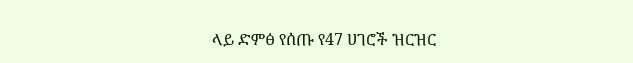ላይ ድምፅ የሰጡ የ47 ሀገሮች ዝርዝር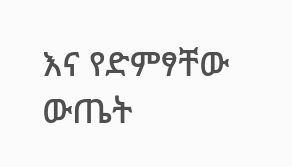እና የድምፃቸው ውጤት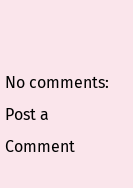No comments:
Post a Comment